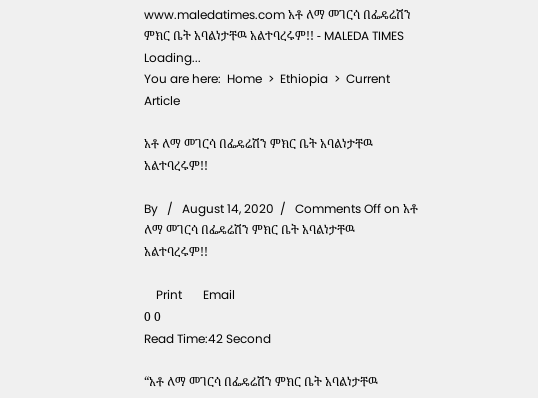www.maledatimes.com አቶ ለማ መገርሳ በፌዴሬሽን ምክር ቤት አባልነታቸዉ አልተባረሩም!! - MALEDA TIMES
Loading...
You are here:  Home  >  Ethiopia  >  Current Article

አቶ ለማ መገርሳ በፌዴሬሽን ምክር ቤት አባልነታቸዉ አልተባረሩም!!

By   /   August 14, 2020  /   Comments Off on አቶ ለማ መገርሳ በፌዴሬሽን ምክር ቤት አባልነታቸዉ አልተባረሩም!!

    Print       Email
0 0
Read Time:42 Second

“አቶ ለማ መገርሳ በፌዴሬሽን ምክር ቤት አባልነታቸዉ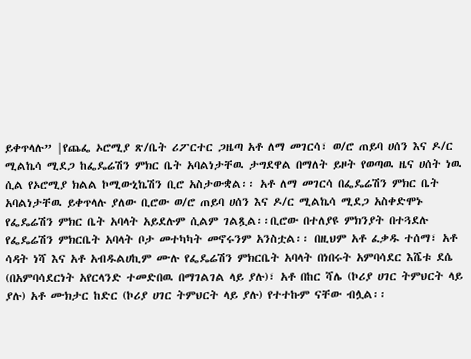ይቀጥላሉ” |የጨፌ ኦሮሚያ ጽ/ቤት ሪፖርተር ጋዜጣ አቶ ለማ መገርሳ፣ ወ/ሮ ጠይባ ሀሰን እና ዶ/ር ሚልኬሳ ሚደጋ ከፌዴሬሽን ምክር ቤት አባልነታቸዉ ታግደዋል በማለት ይዞት የወጣዉ ዜና ሀሰት ነዉ ሲል የኦሮሚያ ክልል ኮሚውኒኬሽን ቢሮ አስታውቋል፡፡ አቶ ለማ መገርሳ በፌዴሬሽን ምክር ቤት አባልነታቸዉ ይቀጥላሉ ያለው ቢሮው ወ/ሮ ጠይባ ሀሰን እና ዶ/ር ሚልኬሳ ሚደጋ አስቀድሞኑ የፌዴሬሽን ምክር ቤት አባላት አይደሉም ሲልም ገልጿል፡፡ቢሮው በተለያዩ ምክንያት በተጓደሉ የፌዴሬሽን ምክርቤት አባላት ቦታ መተካካት መኖሩንም አንስቷል፡፡ በዚህም አቶ ፈቃዱ ተሰማ፣ አቶ ሳዳት ነሻ እና አቶ አብዱልሀኪም ሙሉ የፌዴሬሽን ምክርቤት አባላት በነበሩት አምባሳደር እሼቱ ደሴ (በአምባሳደርነት አየርላንድ ተመድበዉ በማገልገል ላይ ያሉ)፣ አቶ በከር ሻሌ (ኮሪያ ሀገር ትምህርት ላይ ያሉ) አቶ ሙክታር ከድር (ኮሪያ ሀገር ትምህርት ላይ ያሉ) የተተኩም ናቸው ብሏል፡፡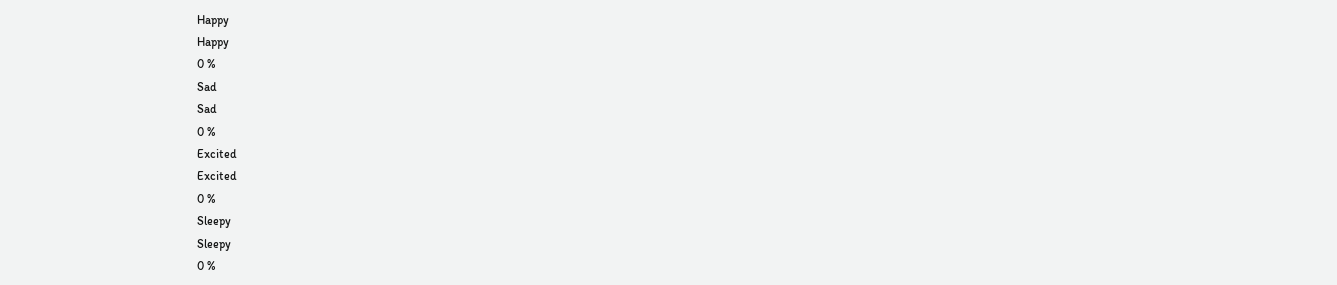Happy
Happy
0 %
Sad
Sad
0 %
Excited
Excited
0 %
Sleepy
Sleepy
0 %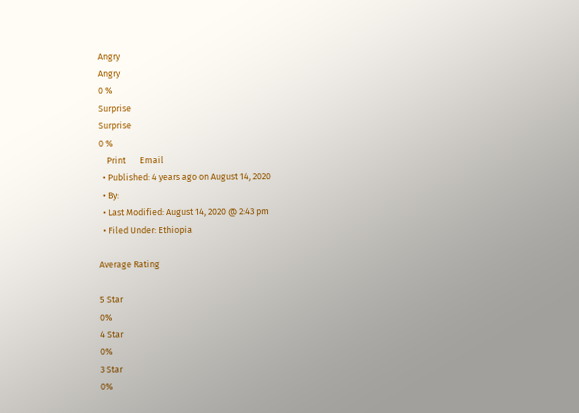Angry
Angry
0 %
Surprise
Surprise
0 %
    Print       Email
  • Published: 4 years ago on August 14, 2020
  • By:
  • Last Modified: August 14, 2020 @ 2:43 pm
  • Filed Under: Ethiopia

Average Rating

5 Star
0%
4 Star
0%
3 Star
0%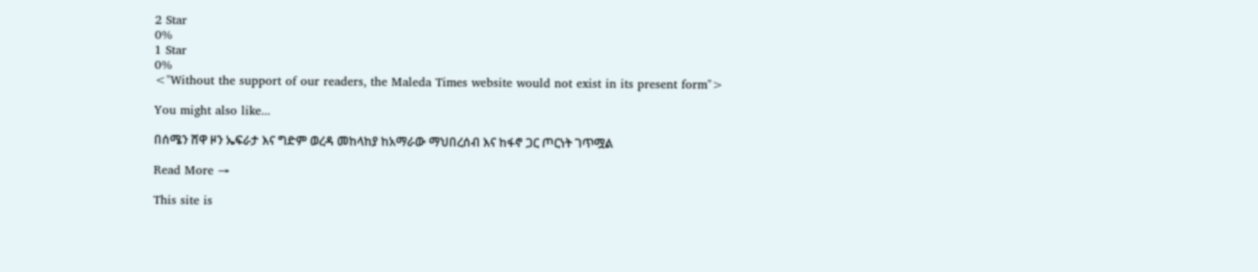2 Star
0%
1 Star
0%
<"Without the support of our readers, the Maleda Times website would not exist in its present form">

You might also like...

በሰሜን ሸዋ ዞን ኤፍራታ እና ግድም ወረዳ መከላከያ ከአማራው ማህበረሰብ እና ከፋኖ ጋር ጦርነት ገጥሟል

Read More →

This site is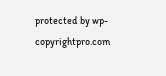protected by wp-copyrightpro.com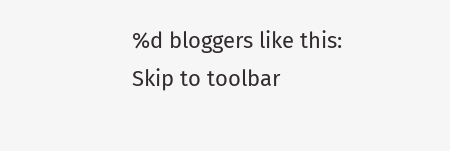%d bloggers like this:
Skip to toolbar